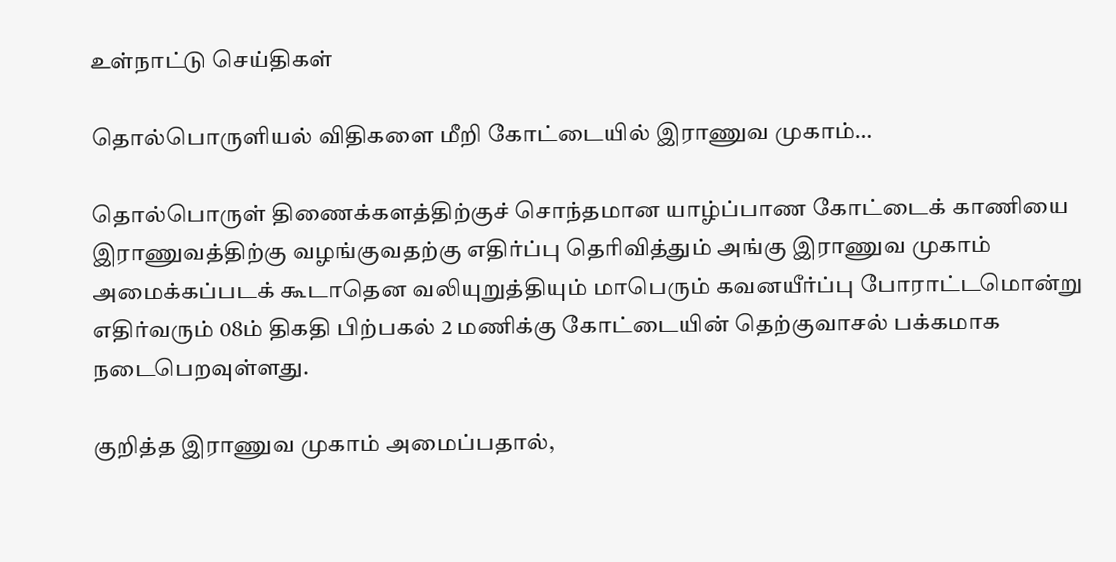உள்நாட்டு செய்திகள்

தொல்பொருளியல் விதிகளை மீறி கோட்டையில் இராணுவ முகாம்…

தொல்பொருள் திணைக்களத்திற்குச் சொந்தமான யாழ்ப்பாண கோட்டைக் காணியை இராணுவத்திற்கு வழங்குவதற்கு எதிர்ப்பு தெரிவித்தும் அங்கு இராணுவ முகாம் அமைக்கப்படக் கூடாதென வலியுறுத்தியும் மாபெரும் கவனயீர்ப்பு போராட்டமொன்று எதிர்வரும் 08ம் திகதி பிற்பகல் 2 மணிக்கு கோட்டையின் தெற்குவாசல் பக்கமாக நடைபெறவுள்ளது.

குறித்த இராணுவ முகாம் அமைப்பதால்,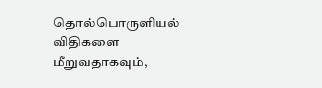தொல்பொருளியல் விதிகளை மீறுவதாகவும்,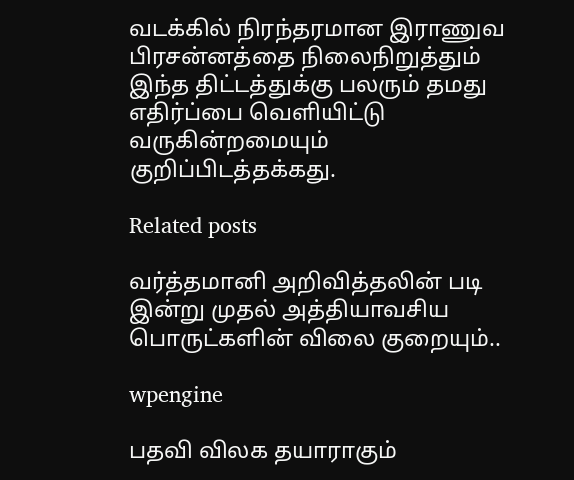வடக்கில் நிரந்தரமான இராணுவ பிரசன்னத்தை நிலைநிறுத்தும் இந்த திட்டத்துக்கு பலரும் தமது எதிர்ப்பை வெளியிட்டு வருகின்றமையும் குறிப்பிடத்தக்கது.

Related posts

வர்த்தமானி அறிவித்தலின் படி இன்று முதல் அத்தியாவசிய பொருட்களின் விலை குறையும்..

wpengine

பதவி விலக தயாராகும்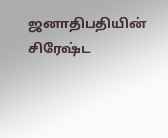ஜனாதிபதியின் சிரேஷ்ட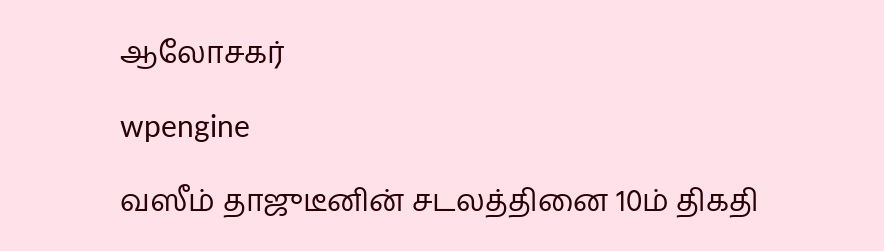ஆலோசகர்

wpengine

வஸீம் தாஜுடீனின் சடலத்தினை 10ம் திகதி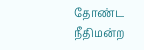தோண்ட நீதிமன்ற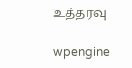உத்தரவு

wpengine